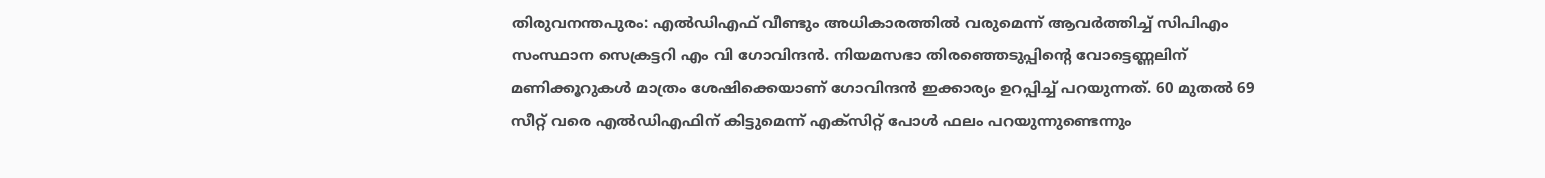തിരുവനന്തപുരം: എൽഡിഎഫ് വീണ്ടും അധികാരത്തിൽ വരുമെന്ന് ആവർത്തിച്ച് സിപിഎം സംസ്ഥാന സെക്രട്ടറി എം വി ഗോവിന്ദൻ. നിയമസഭാ തിരഞ്ഞെടുപ്പിന്റെ വോട്ടെണ്ണലിന് മണിക്കൂറുകൾ മാത്രം ശേഷിക്കെയാണ് ഗോവിന്ദൻ ഇക്കാര്യം ഉറപ്പിച്ച് പറയുന്നത്. 60 മുതൽ 69 സീറ്റ് വരെ എൽഡിഎഫിന് കിട്ടുമെന്ന് എക്സിറ്റ് പോൾ ഫലം പറയുന്നുണ്ടെന്നും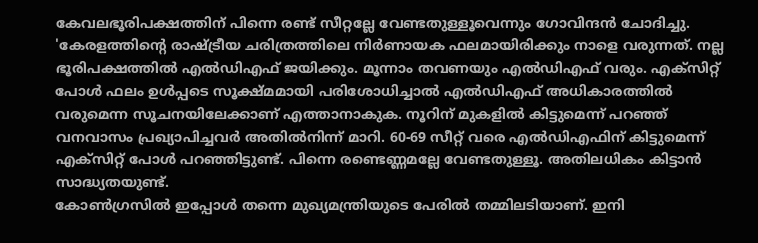കേവലഭൂരിപക്ഷത്തിന് പിന്നെ രണ്ട് സീറ്റല്ലേ വേണ്ടതുള്ളൂവെന്നും ഗോവിന്ദൻ ചോദിച്ചു.
'കേരളത്തിന്റെ രാഷ്ട്രീയ ചരിത്രത്തിലെ നിർണായക ഫലമായിരിക്കും നാളെ വരുന്നത്. നല്ല ഭൂരിപക്ഷത്തിൽ എൽഡിഎഫ് ജയിക്കും. മൂന്നാം തവണയും എൽഡിഎഫ് വരും. എക്സിറ്റ് പോൾ ഫലം ഉൾപ്പടെ സൂക്ഷ്മമായി പരിശോധിച്ചാൽ എൽഡിഎഫ് അധികാരത്തിൽ വരുമെന്ന സൂചനയിലേക്കാണ് എത്താനാകുക. നൂറിന് മുകളിൽ കിട്ടുമെന്ന് പറഞ്ഞ് വനവാസം പ്രഖ്യാപിച്ചവർ അതിൽനിന്ന് മാറി. 60-69 സീറ്റ് വരെ എൽഡിഎഫിന് കിട്ടുമെന്ന് എക്സിറ്റ് പോൾ പറഞ്ഞിട്ടുണ്ട്. പിന്നെ രണ്ടെണ്ണമല്ലേ വേണ്ടതുള്ളൂ. അതിലധികം കിട്ടാൻ സാദ്ധ്യതയുണ്ട്.
കോൺഗ്രസിൽ ഇപ്പോൾ തന്നെ മുഖ്യമന്ത്രിയുടെ പേരിൽ തമ്മിലടിയാണ്. ഇനി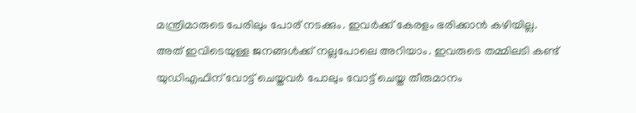മന്ത്രിമാരുടെ പേരിലും പോര് നടക്കും. ഇവർക്ക് കേരളം ഭരിക്കാൻ കഴിയില്ല. അത് ഇവിടെയുള്ള ജനങ്ങൾക്ക് നല്ലപോലെ അറിയാം. ഇവരുടെ തമ്മിലടി കണ്ട് യുഡിഎഫിന് വോട്ട് ചെയ്തവർ പോലും വോട്ട് ചെയ്ത തീരുമാനം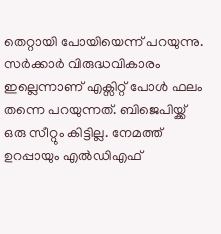തെറ്റായി പോയിയെന്ന് പറയുന്നു. സർക്കാർ വിരുദ്ധവികാരം ഇല്ലെന്നാണ് എക്സിറ്റ് പോൾ ഫലം തന്നെ പറയുന്നത്. ബിജെപിയ്ക്ക് ഒരു സീറ്റും കിട്ടില്ല. നേമത്ത് ഉറപ്പായും എൽഡിഎഫ്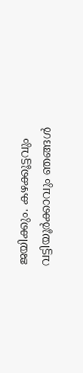ജയിക്കും. കഴക്കൂട്ടവും വട്ടിയൂർക്കാവും ഞങ്ങൾ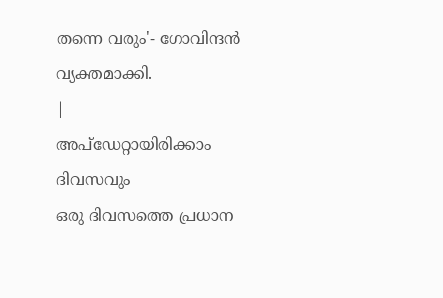തന്നെ വരും'- ഗോവിന്ദൻ വ്യക്തമാക്കി.
|
അപ്ഡേറ്റായിരിക്കാം ദിവസവും
ഒരു ദിവസത്തെ പ്രധാന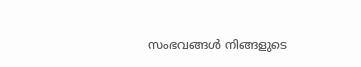സംഭവങ്ങൾ നിങ്ങളുടെ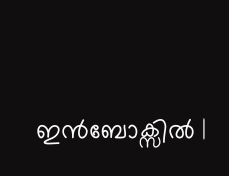ഇൻബോക്സിൽ |